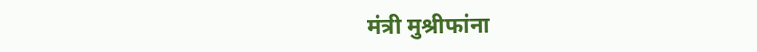मंत्री मुश्रीफांना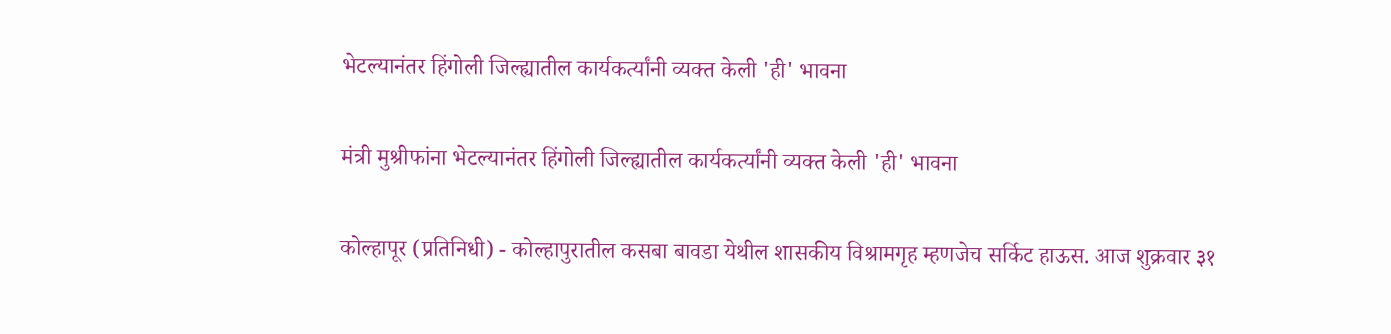भेटल्यानंतर हिंगोली जिल्ह्यातील कार्यकर्त्यांनी व्यक्त केली 'ही' भावना

मंत्री मुश्रीफांना भेटल्यानंतर हिंगोली जिल्ह्यातील कार्यकर्त्यांनी व्यक्त केली 'ही' भावना

कोल्हापूर (प्रतिनिधी) - कोल्हापुरातील कसबा बावडा येथील शासकीय विश्रामगृह म्हणजेच सर्किट हाऊस. आज शुक्रवार ३१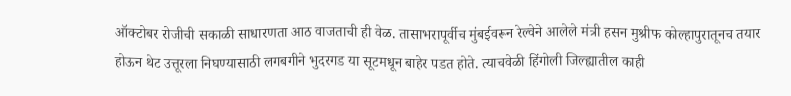ऑक्टोबर रोजीची सकाळी साधारणता आठ वाजताची ही वेळ. तासाभरापूर्वीच मुंबईवरून रेल्वेने आलेले मंत्री हसन मुश्रीफ कोल्हापुरातूनच तयार होऊन थेट उत्तूरला निघण्यासाठी लगबगीने भुदरगड या सूटमधून बाहेर पडत होते. त्याचवेळी हिंगोली जिल्ह्यातील काही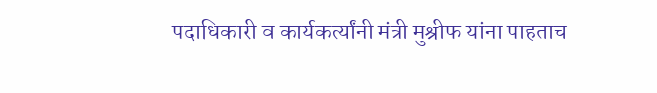पदाधिकारी व कार्यकर्त्यांनी मंत्री मुश्रीफ यांना पाहताच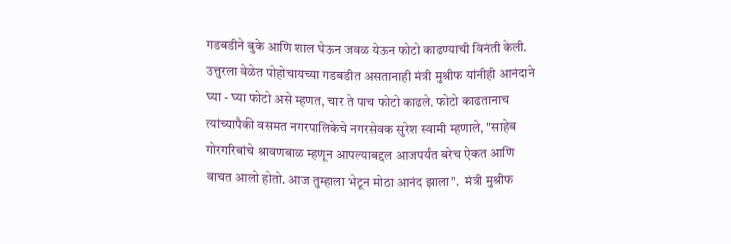गडबडीने बुके आणि शाल घेऊन जवळ येऊन फोटो काढण्याची विनंती केली. उत्तुरला वेळेत पोहोचायच्या गडबडीत असतानाही मंत्री मुश्रीफ यांनीही आनंदाने घ्या - घ्या फोटो असे म्हणत, चार ते पाच फोटो काढले. फोटो काढतानाच त्यांच्यापैकी वसमत नगरपालिकेचे नगरसेवक सुरेश स्वामी म्हणाले, "साहेब गोरगरिबांचे श्रावणबाळ म्हणून आपल्याबद्दल आजपर्यंत बरेच ऐकत आणि वाचत आलो होतो. आज तुम्हाला भेटून मोठा आनंद झाला".  मंत्री मुश्रीफ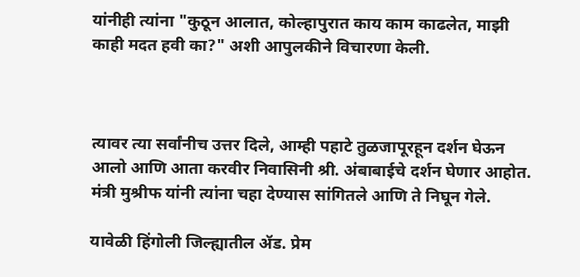यांनीही त्यांना "कुठून आलात, कोल्हापुरात काय काम काढलेत, माझी काही मदत हवी का?" अशी आपुलकीने विचारणा केली.



त्यावर त्या सर्वांनीच उत्तर दिले, आम्ही पहाटे तुळजापूरहून दर्शन घेऊन आलो आणि आता करवीर निवासिनी श्री. अंबाबाईचे दर्शन घेणार आहोत. मंत्री मुश्रीफ यांनी त्यांना चहा देण्यास सांगितले आणि ते निघून गेले.

यावेळी हिंगोली जिल्ह्यातील ॲड. प्रेम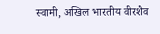स्वामी, अखिल भारतीय वीरशैव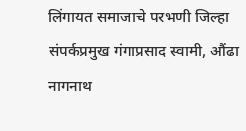लिंगायत समाजाचे परभणी जिल्हा संपर्कप्रमुख गंगाप्रसाद स्वामी, औंढा नागनाथ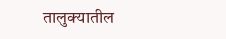तालुक्यातील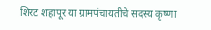शिरट शहापूर या ग्रामपंचायतीचे सदस्य कृष्णा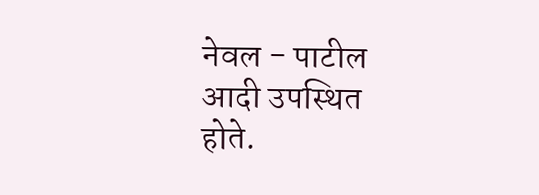नेवल - पाटील आदी उपस्थित होते.